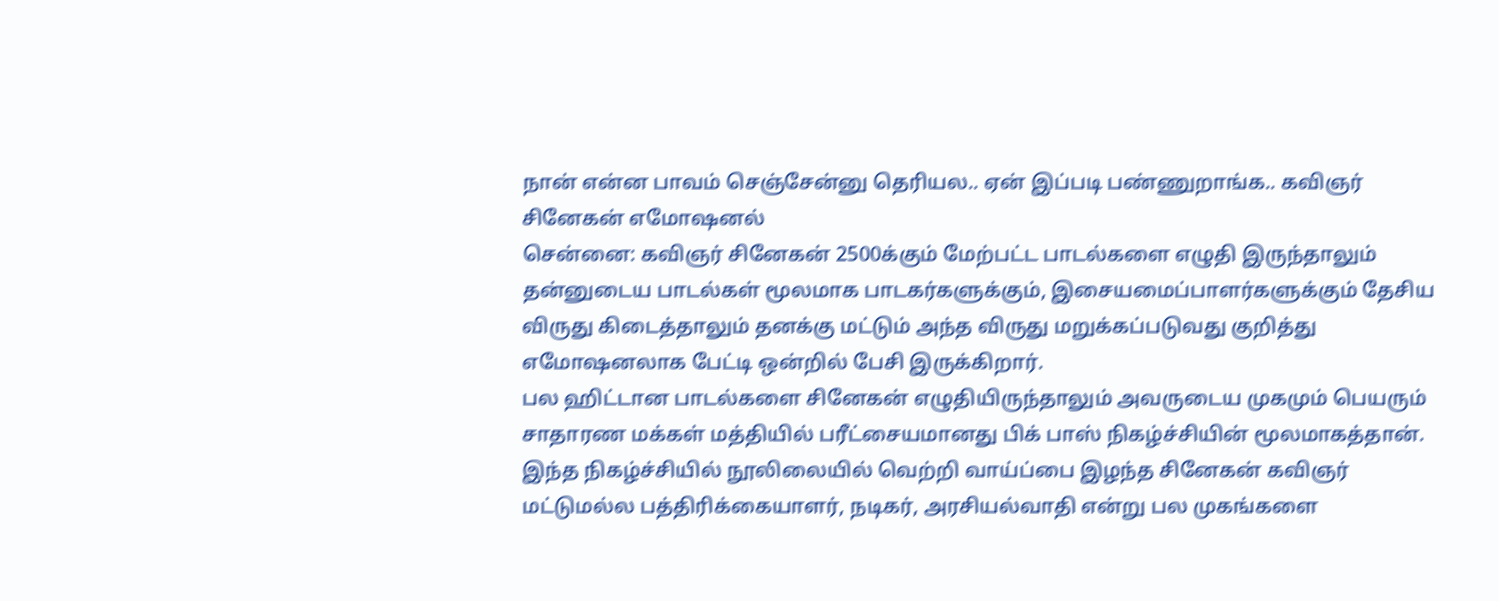நான் என்ன பாவம் செஞ்சேன்னு தெரியல.. ஏன் இப்படி பண்ணுறாங்க.. கவிஞர் சினேகன் எமோஷனல்
சென்னை: கவிஞர் சினேகன் 2500க்கும் மேற்பட்ட பாடல்களை எழுதி இருந்தாலும் தன்னுடைய பாடல்கள் மூலமாக பாடகர்களுக்கும், இசையமைப்பாளர்களுக்கும் தேசிய விருது கிடைத்தாலும் தனக்கு மட்டும் அந்த விருது மறுக்கப்படுவது குறித்து எமோஷனலாக பேட்டி ஒன்றில் பேசி இருக்கிறார்.
பல ஹிட்டான பாடல்களை சினேகன் எழுதியிருந்தாலும் அவருடைய முகமும் பெயரும் சாதாரண மக்கள் மத்தியில் பரீட்சையமானது பிக் பாஸ் நிகழ்ச்சியின் மூலமாகத்தான். இந்த நிகழ்ச்சியில் நூலிலையில் வெற்றி வாய்ப்பை இழந்த சினேகன் கவிஞர் மட்டுமல்ல பத்திரிக்கையாளர், நடிகர், அரசியல்வாதி என்று பல முகங்களை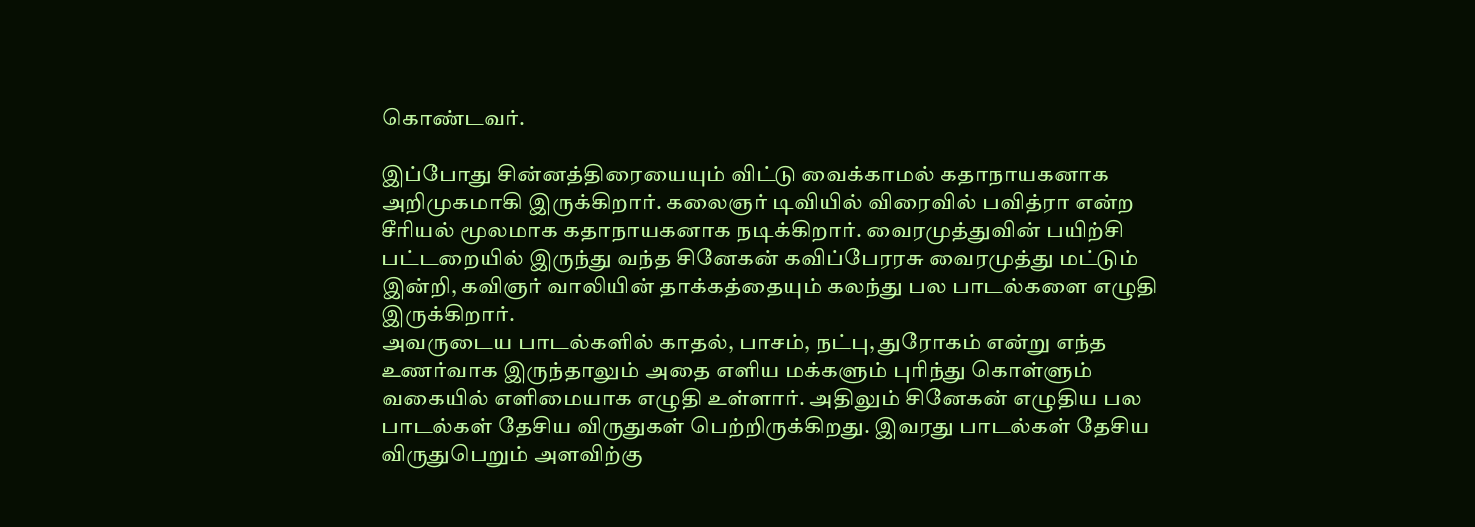கொண்டவர்.

இப்போது சின்னத்திரையையும் விட்டு வைக்காமல் கதாநாயகனாக அறிமுகமாகி இருக்கிறார். கலைஞர் டிவியில் விரைவில் பவித்ரா என்ற சீரியல் மூலமாக கதாநாயகனாக நடிக்கிறார். வைரமுத்துவின் பயிற்சி பட்டறையில் இருந்து வந்த சினேகன் கவிப்பேரரசு வைரமுத்து மட்டும் இன்றி, கவிஞர் வாலியின் தாக்கத்தையும் கலந்து பல பாடல்களை எழுதி இருக்கிறார்.
அவருடைய பாடல்களில் காதல், பாசம், நட்பு, துரோகம் என்று எந்த உணர்வாக இருந்தாலும் அதை எளிய மக்களும் புரிந்து கொள்ளும் வகையில் எளிமையாக எழுதி உள்ளார். அதிலும் சினேகன் எழுதிய பல பாடல்கள் தேசிய விருதுகள் பெற்றிருக்கிறது. இவரது பாடல்கள் தேசிய விருதுபெறும் அளவிற்கு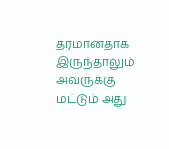தரமானதாக இருந்தாலும் அவருக்கு மட்டும் அது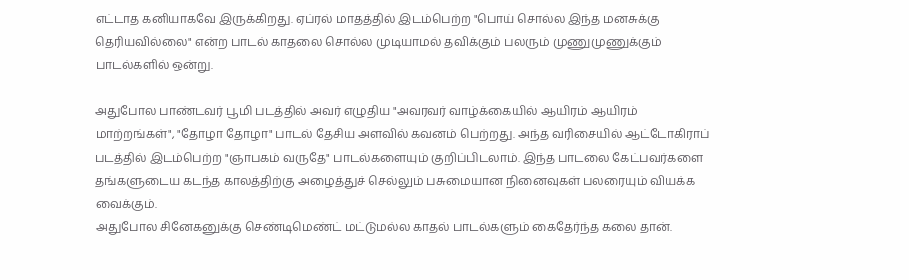எட்டாத கனியாகவே இருக்கிறது. ஏப்ரல் மாதத்தில் இடம்பெற்ற "பொய் சொல்ல இந்த மனசுக்கு தெரியவில்லை" என்ற பாடல் காதலை சொல்ல முடியாமல் தவிக்கும் பலரும் முணுமுணுக்கும் பாடல்களில் ஒன்று.

அதுபோல பாண்டவர் பூமி படத்தில் அவர் எழுதிய "அவரவர் வாழ்க்கையில் ஆயிரம் ஆயிரம் மாற்றங்கள்", "தோழா தோழா" பாடல் தேசிய அளவில் கவனம் பெற்றது. அந்த வரிசையில் ஆட்டோகிராப் படத்தில் இடம்பெற்ற "ஞாபகம் வருதே" பாடல்களையும் குறிப்பிடலாம். இந்த பாடலை கேட்பவர்களை தங்களுடைய கடந்த காலத்திற்கு அழைத்துச் செல்லும் பசுமையான நினைவுகள் பலரையும் வியக்க வைக்கும்.
அதுபோல சினேகனுக்கு செண்டிமெண்ட் மட்டுமல்ல காதல் பாடல்களும் கைதேர்ந்த கலை தான்.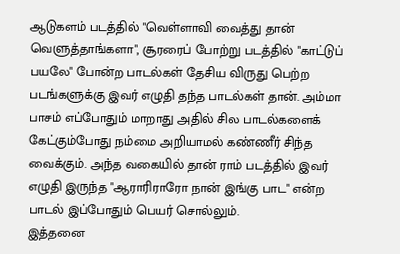ஆடுகளம் படத்தில் "வெள்ளாவி வைத்து தான் வெளுத்தாங்களா", சூரரைப் போற்று படத்தில் "காட்டுப் பயலே" போன்ற பாடல்கள் தேசிய விருது பெற்ற படங்களுக்கு இவர் எழுதி தந்த பாடல்கள் தான். அம்மா பாசம் எப்போதும் மாறாது அதில் சில பாடல்களைக் கேட்கும்போது நம்மை அறியாமல் கண்ணீர் சிந்த வைக்கும். அந்த வகையில் தான் ராம் படத்தில் இவர் எழுதி இருந்த "ஆராரிராரோ நான் இங்கு பாட" என்ற பாடல் இப்போதும் பெயர் சொல்லும்.
இத்தனை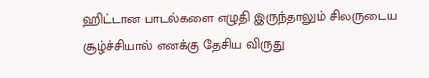ஹிட்டான பாடல்களை எழுதி இருந்தாலும் சிலருடைய சூழ்ச்சியால் எனக்கு தேசிய விருது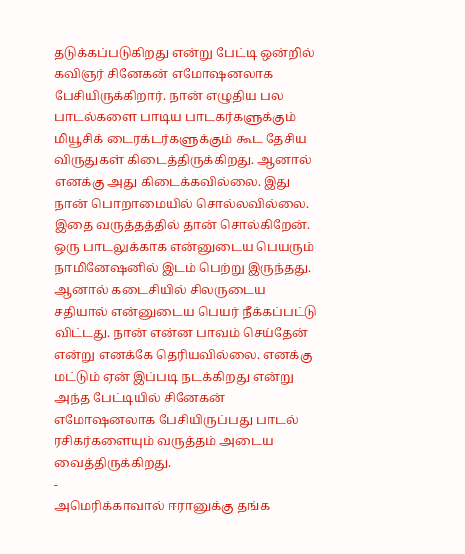தடுக்கப்படுகிறது என்று பேட்டி ஒன்றில் கவிஞர் சினேகன் எமோஷனலாக பேசியிருக்கிறார். நான் எழுதிய பல பாடல்களை பாடிய பாடகர்களுக்கும் மியூசிக் டைரக்டர்களுக்கும் கூட தேசிய விருதுகள் கிடைத்திருக்கிறது. ஆனால் எனக்கு அது கிடைக்கவில்லை. இது நான் பொறாமையில் சொல்லவில்லை. இதை வருத்தத்தில் தான் சொல்கிறேன்.
ஒரு பாடலுக்காக என்னுடைய பெயரும் நாமினேஷனில் இடம் பெற்று இருந்தது. ஆனால் கடைசியில் சிலருடைய சதியால் என்னுடைய பெயர் நீக்கப்பட்டு விட்டது. நான் என்ன பாவம் செய்தேன் என்று எனக்கே தெரியவில்லை. எனக்கு மட்டும் ஏன் இப்படி நடக்கிறது என்று அந்த பேட்டியில் சினேகன் எமோஷனலாக பேசியிருப்பது பாடல் ரசிகர்களையும் வருத்தம் அடைய வைத்திருக்கிறது.
-
அமெரிக்காவால் ஈரானுக்கு தங்க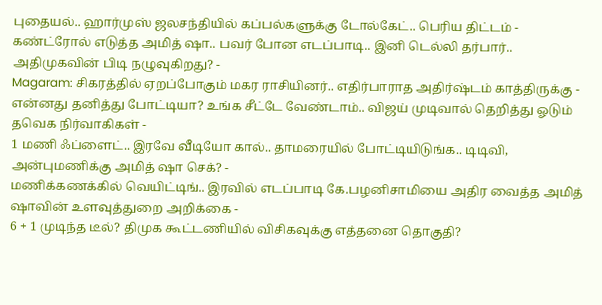புதையல்.. ஹார்முஸ் ஜலசந்தியில் கப்பல்களுக்கு டோல்கேட்.. பெரிய திட்டம் -
கண்ட்ரோல் எடுத்த அமித் ஷா.. பவர் போன எடப்பாடி.. இனி டெல்லி தர்பார்.. அதிமுகவின் பிடி நழுவுகிறது? -
Magaram: சிகரத்தில் ஏறப்போகும் மகர ராசியினர்.. எதிர்பாராத அதிர்ஷ்டம் காத்திருக்கு -
என்னது தனித்து போட்டியா? உங்க சீட்டே வேண்டாம்.. விஜய் முடிவால் தெறித்து ஓடும் தவெக நிர்வாகிகள் -
1 மணி ஃப்ளைட்.. இரவே வீடியோ கால்.. தாமரையில் போட்டியிடுங்க.. டிடிவி, அன்புமணிக்கு அமித் ஷா செக்? -
மணிக்கணக்கில் வெயிட்டிங்.. இரவில் எடப்பாடி கே.பழனிசாமியை அதிர வைத்த அமித் ஷாவின் உளவுத்துறை அறிக்கை -
6 + 1 முடிந்த டீல்? திமுக கூட்டணியில் விசிகவுக்கு எத்தனை தொகுதி?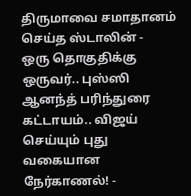திருமாவை சமாதானம் செய்த ஸ்டாலின் -
ஒரு தொகுதிக்கு ஒருவர்.. புஸ்ஸி ஆனந்த் பரிந்துரை கட்டாயம்.. விஜய் செய்யும் புது வகையான நேர்காணல்! -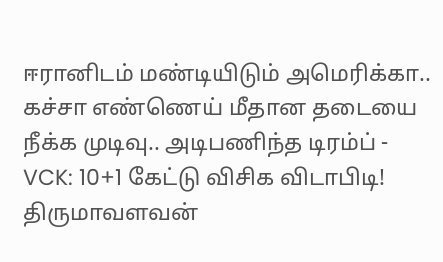ஈரானிடம் மண்டியிடும் அமெரிக்கா.. கச்சா எண்ணெய் மீதான தடையை நீக்க முடிவு.. அடிபணிந்த டிரம்ப் -
VCK: 10+1 கேட்டு விசிக விடாபிடி! திருமாவளவன்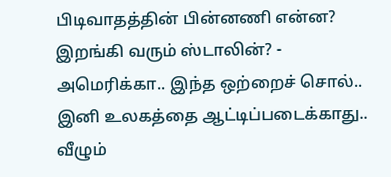பிடிவாதத்தின் பின்னணி என்ன? இறங்கி வரும் ஸ்டாலின்? -
அமெரிக்கா.. இந்த ஒற்றைச் சொல்.. இனி உலகத்தை ஆட்டிப்படைக்காது.. வீழும்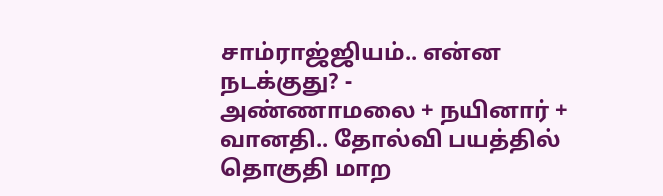சாம்ராஜ்ஜியம்.. என்ன நடக்குது? -
அண்ணாமலை + நயினார் + வானதி.. தோல்வி பயத்தில் தொகுதி மாற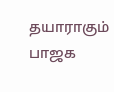தயாராகும் பாஜக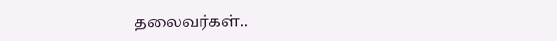தலைவர்கள்..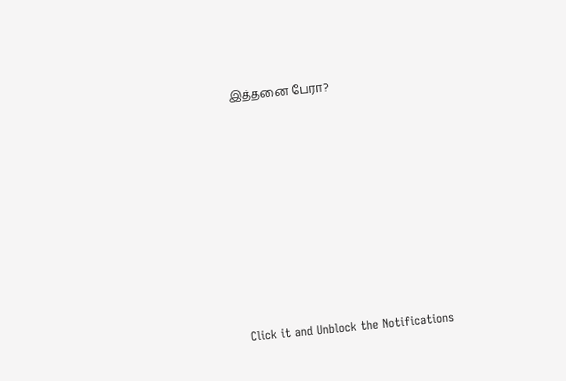இத்தனை பேரா?












Click it and Unblock the Notifications